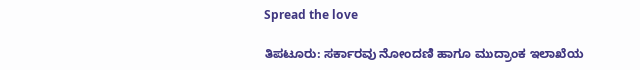Spread the love

ತಿಪಟೂರು: ಸರ್ಕಾರವು ನೋಂದಣಿ ಹಾಗೂ ಮುದ್ರಾಂಕ ಇಲಾಖೆಯ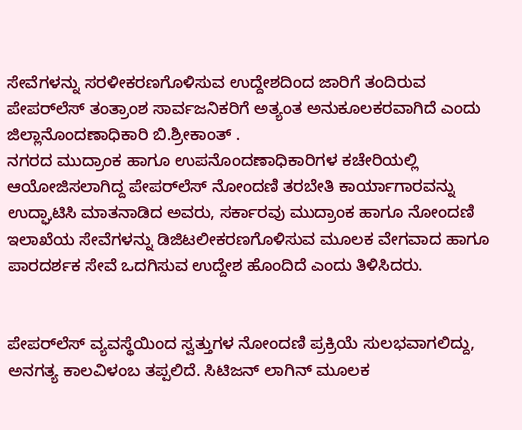ಸೇವೆಗಳನ್ನು ಸರಳೀಕರಣಗೊಳಿಸುವ ಉದ್ದೇಶದಿಂದ ಜಾರಿಗೆ ತಂದಿರುವ ಪೇಪರ್‌ಲೆಸ್ ತಂತ್ರಾಂಶ ಸಾರ್ವಜನಿಕರಿಗೆ ಅತ್ಯಂತ ಅನುಕೂಲಕರವಾಗಿದೆ ಎಂದು ಜಿಲ್ಲಾನೊಂದಣಾಧಿಕಾರಿ ಬಿ.ಶ್ರೀಕಾಂತ್ .
ನಗರದ ಮುದ್ರಾಂಕ ಹಾಗೂ ಉಪನೊಂದಣಾಧಿಕಾರಿಗಳ ಕಚೇರಿಯಲ್ಲಿ ಆಯೋಜಿಸಲಾಗಿದ್ದ ಪೇಪರ್‌ಲೆಸ್ ನೋಂದಣಿ ತರಬೇತಿ ಕಾರ್ಯಾಗಾರವನ್ನು ಉದ್ಘಾಟಿಸಿ ಮಾತನಾಡಿದ ಅವರು, ಸರ್ಕಾರವು ಮುದ್ರಾಂಕ ಹಾಗೂ ನೋಂದಣಿ ಇಲಾಖೆಯ ಸೇವೆಗಳನ್ನು ಡಿಜಿಟಲೀಕರಣಗೊಳಿಸುವ ಮೂಲಕ ವೇಗವಾದ ಹಾಗೂ ಪಾರದರ್ಶಕ ಸೇವೆ ಒದಗಿಸುವ ಉದ್ದೇಶ ಹೊಂದಿದೆ ಎಂದು ತಿಳಿಸಿದರು.


ಪೇಪರ್‌ಲೆಸ್ ವ್ಯವಸ್ಥೆಯಿಂದ ಸ್ವತ್ತುಗಳ ನೋಂದಣಿ ಪ್ರಕ್ರಿಯೆ ಸುಲಭವಾಗಲಿದ್ದು, ಅನಗತ್ಯ ಕಾಲವಿಳಂಬ ತಪ್ಪಲಿದೆ. ಸಿಟಿಜನ್ ಲಾಗಿನ್ ಮೂಲಕ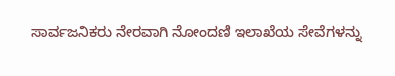ಸಾರ್ವಜನಿಕರು ನೇರವಾಗಿ ನೋಂದಣಿ ಇಲಾಖೆಯ ಸೇವೆಗಳನ್ನು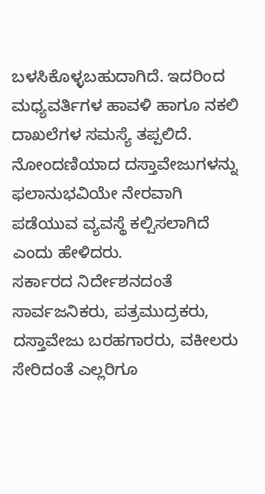ಬಳಸಿಕೊಳ್ಳಬಹುದಾಗಿದೆ. ಇದರಿಂದ ಮಧ್ಯವರ್ತಿಗಳ ಹಾವಳಿ ಹಾಗೂ ನಕಲಿ ದಾಖಲೆಗಳ ಸಮಸ್ಯೆ ತಪ್ಪಲಿದೆ. ನೋಂದಣಿಯಾದ ದಸ್ತಾವೇಜುಗಳನ್ನು ಫಲಾನುಭವಿಯೇ ನೇರವಾಗಿ ಪಡೆಯುವ ವ್ಯವಸ್ಥೆ ಕಲ್ಪಿಸಲಾಗಿದೆ ಎಂದು ಹೇಳಿದರು.
ಸರ್ಕಾರದ ನಿರ್ದೇಶನದಂತೆ ಸಾರ್ವಜನಿಕರು, ಪತ್ರಮುದ್ರಕರು, ದಸ್ತಾವೇಜು ಬರಹಗಾರರು, ವಕೀಲರು ಸೇರಿದಂತೆ ಎಲ್ಲರಿಗೂ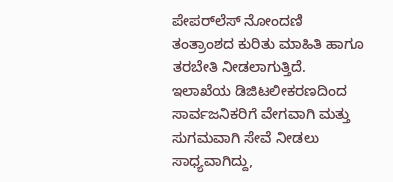ಪೇಪರ್‌ಲೆಸ್ ನೋಂದಣಿ ತಂತ್ರಾಂಶದ ಕುರಿತು ಮಾಹಿತಿ ಹಾಗೂ ತರಬೇತಿ ನೀಡಲಾಗುತ್ತಿದೆ. ಇಲಾಖೆಯ ಡಿಜಿಟಲೀಕರಣದಿಂದ ಸಾರ್ವಜನಿಕರಿಗೆ ವೇಗವಾಗಿ ಮತ್ತು ಸುಗಮವಾಗಿ ಸೇವೆ ನೀಡಲು ಸಾಧ್ಯವಾಗಿದ್ದು,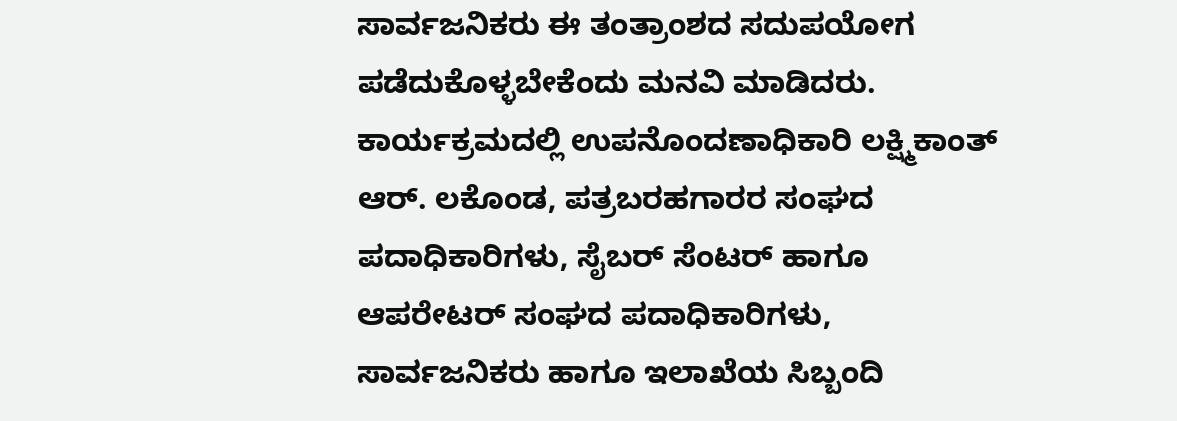ಸಾರ್ವಜನಿಕರು ಈ ತಂತ್ರಾಂಶದ ಸದುಪಯೋಗ ಪಡೆದುಕೊಳ್ಳಬೇಕೆಂದು ಮನವಿ ಮಾಡಿದರು.
ಕಾರ್ಯಕ್ರಮದಲ್ಲಿ ಉಪನೊಂದಣಾಧಿಕಾರಿ ಲಕ್ಷ್ಮಿಕಾಂತ್ ಆರ್. ಲಕೊಂಡ, ಪತ್ರಬರಹಗಾರರ ಸಂಘದ ಪದಾಧಿಕಾರಿಗಳು, ಸೈಬರ್ ಸೆಂಟರ್ ಹಾಗೂ ಆಪರೇಟರ್ ಸಂಘದ ಪದಾಧಿಕಾರಿಗಳು, ಸಾರ್ವಜನಿಕರು ಹಾಗೂ ಇಲಾಖೆಯ ಸಿಬ್ಬಂದಿ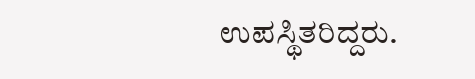ಉಪಸ್ಥಿತರಿದ್ದರು.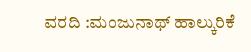ವರದಿ :ಮಂಜುನಾಥ್ ಹಾಲ್ಕುರಿಕೆ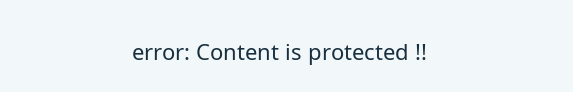error: Content is protected !!